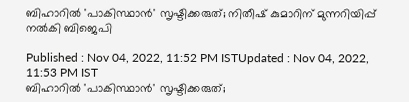ബിഹാറിൽ 'പാകിസ്ഥാൻ' സൃഷ്ടിക്കരുത്; നിതീഷ് കുമാറിന് മുന്നറിയിപ്പ് നൽകി ബിജെപി

Published : Nov 04, 2022, 11:52 PM ISTUpdated : Nov 04, 2022, 11:53 PM IST
ബിഹാറിൽ 'പാകിസ്ഥാൻ' സൃഷ്ടിക്കരുത്;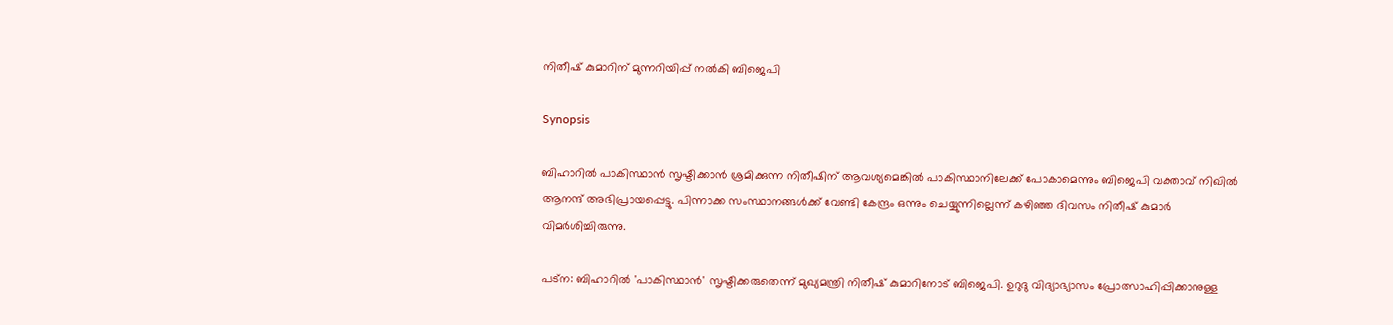നിതീഷ് കുമാറിന് മുന്നറിയിപ്പ് നൽകി ബിജെപി

Synopsis

ബിഹാറിൽ പാകിസ്ഥാൻ സൃഷ്ടിക്കാൻ ശ്രമിക്കുന്ന നിതീഷിന് ആവശ്യമെങ്കിൽ പാകിസ്ഥാനിലേക്ക് പോകാമെന്നും ബിജെപി വക്താവ് നിഖില്‍ ആനന്ദ് അഭിപ്രായപ്പെട്ടു. പിന്നാക്ക സംസ്ഥാനങ്ങള്‍ക്ക് വേണ്ടി കേന്ദ്രം ഒന്നും ചെയ്യുന്നില്ലെന്ന് കഴിഞ്ഞ ദിവസം നിതീഷ് കുമാർ വിമർശിച്ചിരുന്നു.

പട്ന: ബിഹാറില്‍ 'പാകിസ്ഥാൻ' സൃഷ്ടിക്കരുതെന്ന് മുഖ്യമന്ത്രി നിതീഷ് കുമാറിനോട് ബിജെപി. ഉറുദു വിദ്യാഭ്യാസം പ്രോത്സാഹിപ്പിക്കാനുള്ള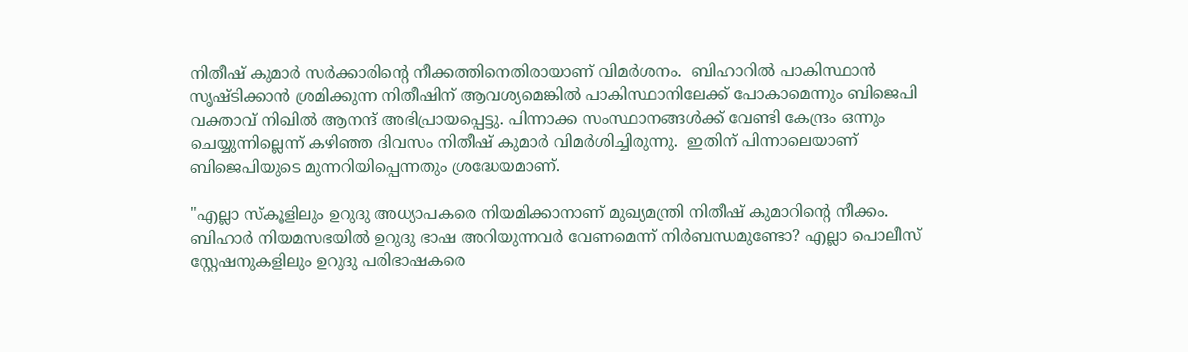നിതീഷ് കുമാർ സർക്കാരിന്റെ നീക്കത്തിനെതിരായാണ് വിമർശനം.  ബിഹാറിൽ പാകിസ്ഥാൻ സൃഷ്ടിക്കാൻ ശ്രമിക്കുന്ന നിതീഷിന് ആവശ്യമെങ്കിൽ പാകിസ്ഥാനിലേക്ക് പോകാമെന്നും ബിജെപി വക്താവ് നിഖില്‍ ആനന്ദ് അഭിപ്രായപ്പെട്ടു. പിന്നാക്ക സംസ്ഥാനങ്ങള്‍ക്ക് വേണ്ടി കേന്ദ്രം ഒന്നും ചെയ്യുന്നില്ലെന്ന് കഴിഞ്ഞ ദിവസം നിതീഷ് കുമാർ വിമർശിച്ചിരുന്നു.  ഇതിന് പിന്നാലെയാണ് ബിജെപിയുടെ മുന്നറിയിപ്പെന്നതും ശ്രദ്ധേയമാണ്.

"എല്ലാ സ്കൂളിലും ഉറുദു അധ്യാപകരെ നിയമിക്കാനാണ് മുഖ്യമന്ത്രി നിതീഷ് കുമാറിന്റെ നീക്കം. ബിഹാർ നിയമസഭയിൽ ഉറുദു ഭാഷ അറിയുന്നവർ വേണമെന്ന് നിർബന്ധമുണ്ടോ? എല്ലാ പൊലീസ് സ്റ്റേഷനുകളിലും ഉറുദു പരിഭാഷകരെ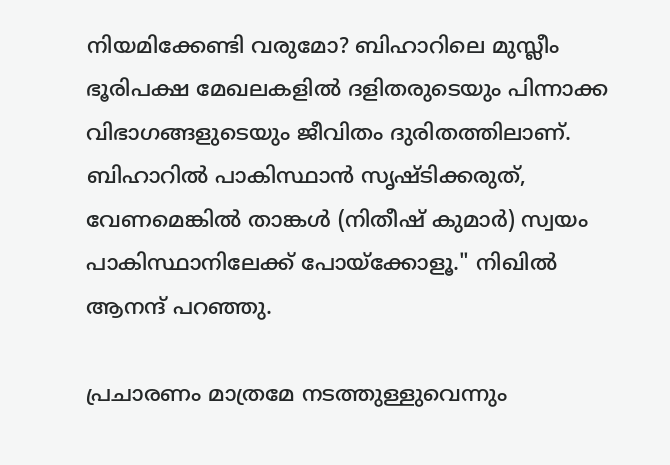നിയമിക്കേണ്ടി വരുമോ? ബിഹാറിലെ മുസ്ലീം ഭൂരിപക്ഷ മേഖലകളിൽ ദളിതരുടെയും പിന്നാക്ക വിഭാഗങ്ങളുടെയും ജീവിതം ദുരിതത്തിലാണ്. ബിഹാറിൽ പാകിസ്ഥാൻ സൃഷ്ടിക്കരുത്, വേണമെങ്കിൽ താങ്കൾ (നിതീഷ് കുമാർ) സ്വയം പാകിസ്ഥാനിലേക്ക് പോയ്ക്കോളൂ." നിഖിൽ ആനന്ദ് പറഞ്ഞു.

പ്രചാരണം മാത്രമേ നടത്തുള്ളുവെന്നും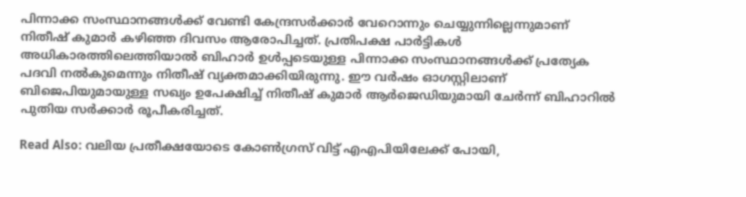പിന്നാക്ക സംസ്ഥാനങ്ങൾക്ക് വേണ്ടി കേന്ദ്രസർക്കാർ വേറൊന്നും ചെയ്യുന്നില്ലെന്നുമാണ് നിതീഷ് കുമാർ കഴി‍ഞ്ഞ ദിവസം ആരോപിച്ചത്. പ്രതിപക്ഷ പാർട്ടികൾ അധികാരത്തിലെത്തിയാൽ ബിഹാർ ഉൾപ്പടെയുള്ള പിന്നാക്ക സംസ്ഥാനങ്ങൾക്ക് പ്രത്യേക പദവി നല്‍കുമെന്നും നിതീഷ് വ്യക്തമാക്കിയിരുന്നു. ഈ വർഷം ഓഗസ്റ്റിലാണ് ബിജെപിയുമായുള്ള സഖ്യം ഉപേക്ഷിച്ച് നിതീഷ് കുമാർ ആർജെഡിയുമായി ചേർന്ന് ബിഹാറിൽ പുതിയ സർക്കാർ രൂപീകരിച്ചത്.

Read Also: വലിയ പ്രതീക്ഷയോടെ കോൺഗ്രസ് വിട്ട് എഎപിയിലേക്ക് പോയി,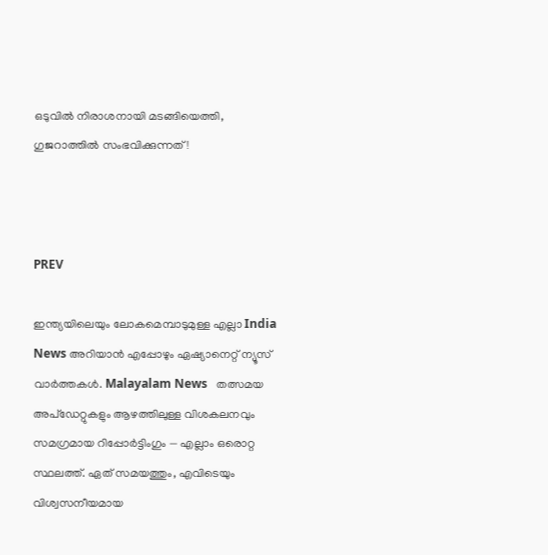ഒടുവിൽ നിരാശനായി മടങ്ങിയെത്തി, ഗുജറാത്തിൽ സംഭവിക്കുന്നത്!



PREV

ഇന്ത്യയിലെയും ലോകമെമ്പാടുമുള്ള എല്ലാ India News അറിയാൻ എപ്പോഴും ഏഷ്യാനെറ്റ് ന്യൂസ് വാർത്തകൾ. Malayalam News   തത്സമയ അപ്‌ഡേറ്റുകളും ആഴത്തിലുള്ള വിശകലനവും സമഗ്രമായ റിപ്പോർട്ടിംഗും — എല്ലാം ഒരൊറ്റ സ്ഥലത്ത്. ഏത് സമയത്തും, എവിടെയും വിശ്വസനീയമായ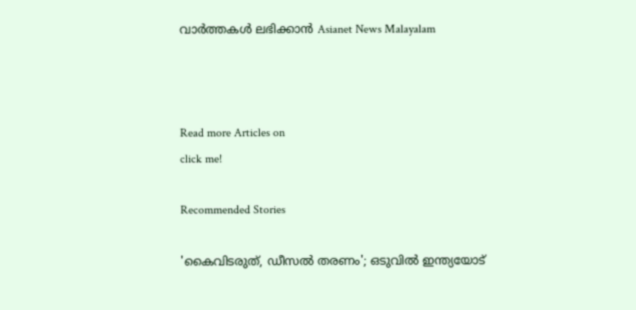വാർത്തകൾ ലഭിക്കാൻ Asianet News Malayalam



Read more Articles on
click me!

Recommended Stories

'കൈവിടരുത്, ഡീസൽ തരണം'; ഒടുവിൽ ഇന്ത്യയോട്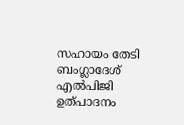സഹായം തേടി ബംഗ്ലാദേശ്
എൽപിജി ഉത്പാദനം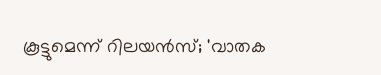കൂട്ടുമെന്ന് റിലയൻസ്; 'വാതക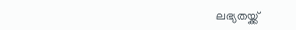ലഭ്യതയ്ക്ക്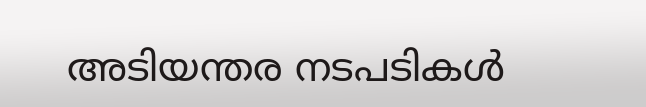അടിയന്തര നടപടികൾ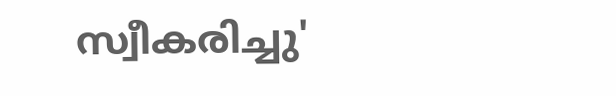സ്വീകരിച്ചു'